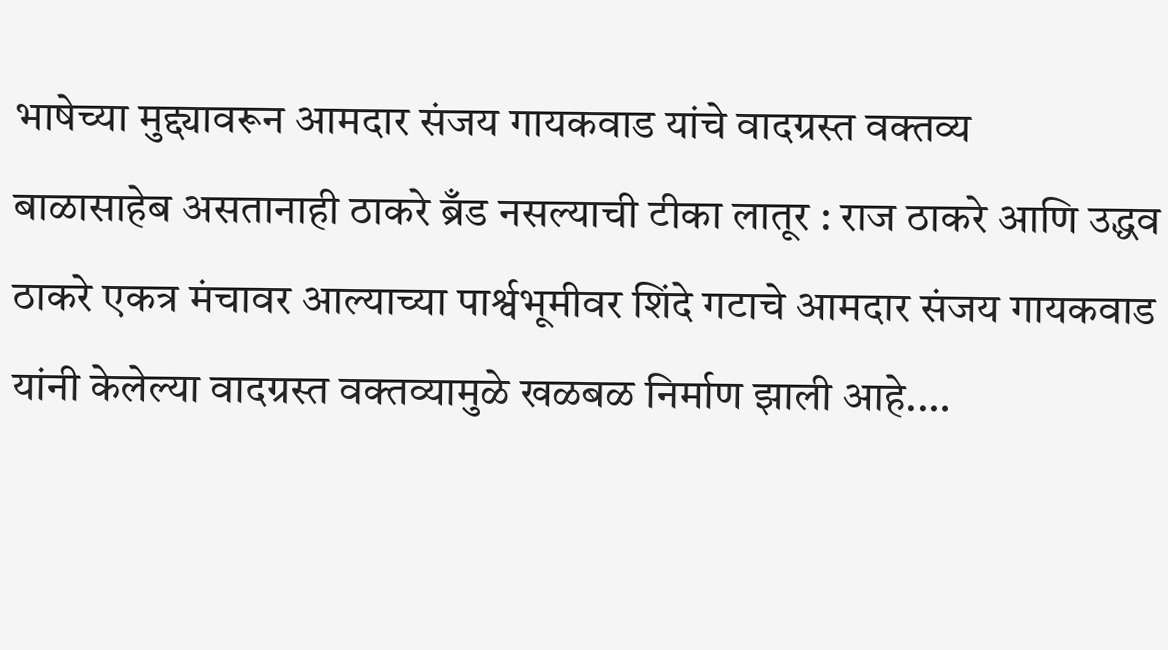भाषेच्या मुद्द्यावरून आमदार संजय गायकवाड यांचे वादग्रस्त वक्तव्य
बाळासाहेब असतानाही ठाकरे ब्रँड नसल्याची टीका लातूर : राज ठाकरे आणि उद्धव ठाकरे एकत्र मंचावर आल्याच्या पार्श्वभूमीवर शिंदे गटाचे आमदार संजय गायकवाड यांनी केलेल्या वादग्रस्त वक्तव्यामुळे खळबळ निर्माण झाली आहे.…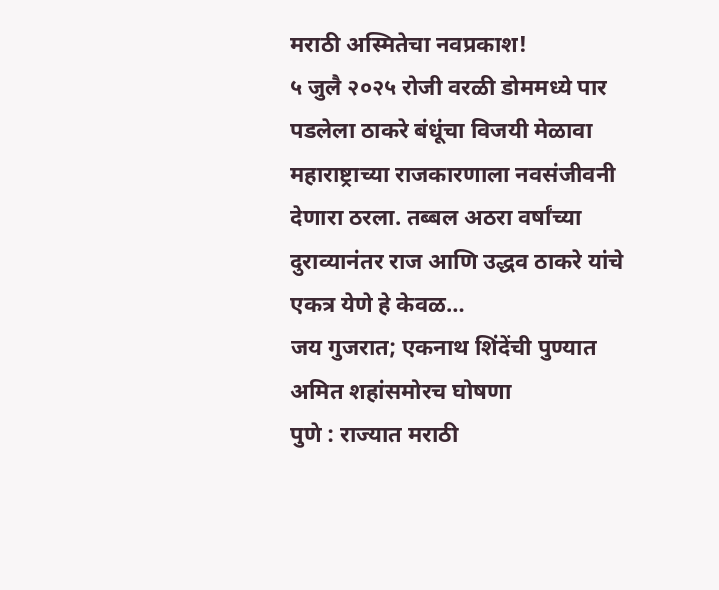मराठी अस्मितेचा नवप्रकाश!
५ जुलै २०२५ रोजी वरळी डोममध्ये पार पडलेला ठाकरे बंधूंचा विजयी मेळावा महाराष्ट्राच्या राजकारणाला नवसंजीवनी देणारा ठरला. तब्बल अठरा वर्षांच्या दुराव्यानंतर राज आणि उद्धव ठाकरे यांचे एकत्र येणे हे केवळ…
जय गुजरात; एकनाथ शिंदेंची पुण्यात अमित शहांसमोरच घोषणा
पुणे : राज्यात मराठी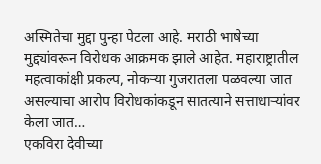अस्मितेचा मुद्दा पुन्हा पेटला आहे. मराठी भाषेच्या मुद्द्यांवरून विरोधक आक्रमक झाले आहेत. महाराष्ट्रातील महत्वाकांक्षी प्रकल्प, नोकऱ्या गुजरातला पळवल्या जात असल्याचा आरोप विरोधकांकडून सातत्याने सत्ताधाऱ्यांवर केला जात…
एकविरा देवीच्या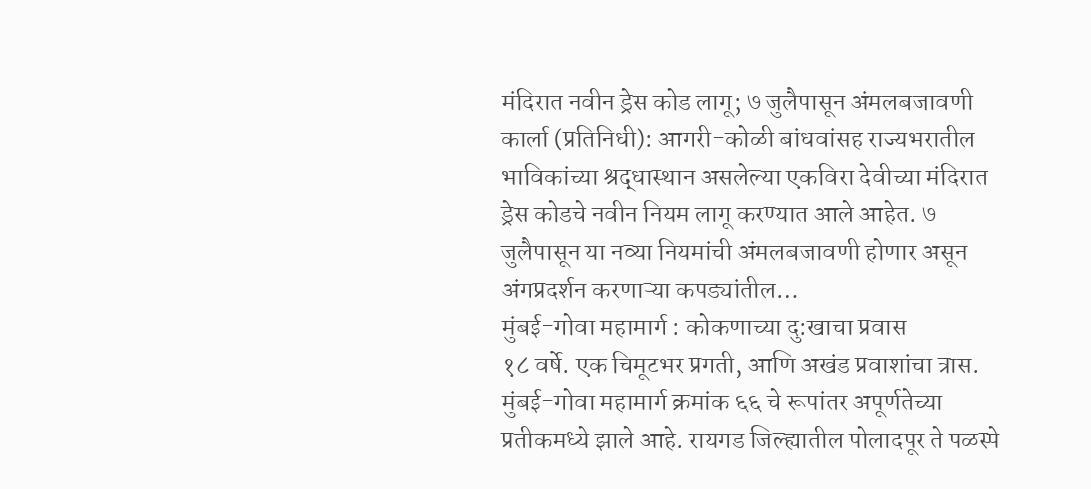मंदिरात नवीन ड्रेस कोड लागू; ७ जुलैपासून अंमलबजावणी
कार्ला (प्रतिनिधी): आगरी-कोळी बांधवांसह राज्यभरातील भाविकांच्या श्रद्धास्थान असलेल्या एकविरा देवीच्या मंदिरात ड्रेस कोडचे नवीन नियम लागू करण्यात आले आहेत. ७ जुलैपासून या नव्या नियमांची अंमलबजावणी होणार असून अंगप्रदर्शन करणाऱ्या कपड्यांतील…
मुंबई-गोवा महामार्ग : कोकणाच्या दु:खाचा प्रवास
१८ वर्षे. एक चिमूटभर प्रगती, आणि अखंड प्रवाशांचा त्रास. मुंबई-गोवा महामार्ग क्रमांक ६६ चे रूपांतर अपूर्णतेच्या प्रतीकमध्ये झाले आहे. रायगड जिल्ह्यातील पोलादपूर ते पळस्पे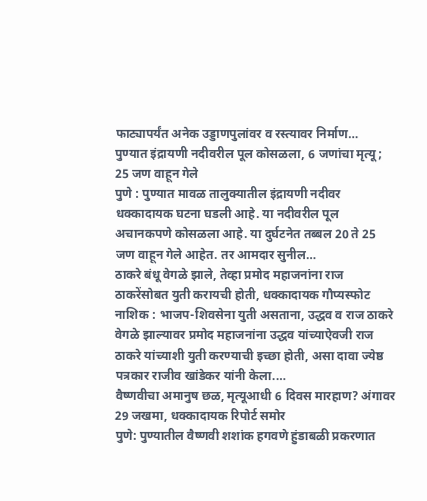फाट्यापर्यंत अनेक उड्डाणपुलांवर व रस्त्यावर निर्माण…
पुण्यात इंद्रायणी नदीवरील पूल कोसळला, 6 जणांचा मृत्यू; 25 जण वाहून गेले
पुणे : पुण्यात मावळ तालुक्यातील इंद्रायणी नदीवर धक्कादायक घटना घडली आहे. या नदीवरील पूल अचानकपणे कोसळला आहे. या दुर्घटनेत तब्बल 20 ते 25 जण वाहून गेले आहेत. तर आमदार सुनील…
ठाकरे बंधू वेगळे झाले, तेव्हा प्रमोद महाजनांना राज ठाकरेंसोबत युती करायची होती, धक्कादायक गौप्यस्फोट
नाशिक : भाजप-शिवसेना युती असताना, उद्धव व राज ठाकरे वेगळे झाल्यावर प्रमोद महाजनांना उद्धव यांच्याऐवजी राज ठाकरे यांच्याशी युती करण्याची इच्छा होती, असा दावा ज्येष्ठ पत्रकार राजीव खांडेकर यांनी केला.…
वैष्णवीचा अमानुष छळ, मृत्यूआधी 6 दिवस मारहाण? अंगावर 29 जखमा, धक्कादायक रिपोर्ट समोर
पुणे: पुण्यातील वैष्णवी शशांक हगवणे हुंडाबळी प्रकरणात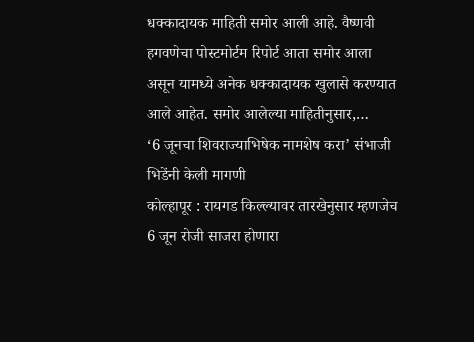धक्कादायक माहिती समोर आली आहे. वैष्णवी हगवणेचा पोस्टमोर्टम रिपोर्ट आता समोर आला असून यामध्ये अनेक धक्कादायक खुलासे करण्यात आले आहेत. समोर आलेल्या माहितीनुसार,…
‘6 जूनचा शिवराज्याभिषेक नामशेष करा’ संभाजी भिडेंनी केली मागणी
कोल्हापूर : रायगड किल्ल्यावर तारखेनुसार म्हणजेच 6 जून रोजी साजरा होणारा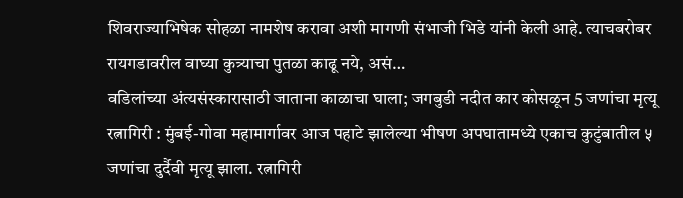शिवराज्याभिषेक सोहळा नामशेष करावा अशी मागणी संभाजी भिडे यांनी केली आहे. त्याचबरोबर रायगडावरील वाघ्या कुत्र्याचा पुतळा काढू नये, असं…
वडिलांच्या अंत्यसंस्कारासाठी जाताना काळाचा घाला; जगबुडी नदीत कार कोसळून 5 जणांचा मृत्यू
रत्नागिरी : मुंबई-गोवा महामार्गावर आज पहाटे झालेल्या भीषण अपघातामध्ये एकाच कुटुंबातील ५ जणांचा दुर्दैवी मृत्यू झाला. रत्नागिरी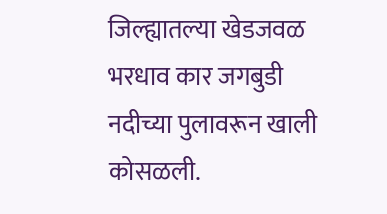जिल्ह्यातल्या खेडजवळ भरधाव कार जगबुडी नदीच्या पुलावरून खाली कोसळली.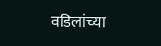वडिलांच्या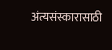अंत्यसंस्कारासाठी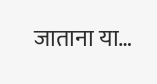जाताना या…